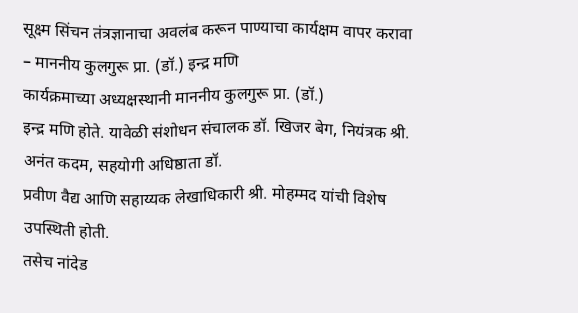सूक्ष्म सिंचन तंत्रज्ञानाचा अवलंब करून पाण्याचा कार्यक्षम वापर करावा – माननीय कुलगुरू प्रा. (डॉ.) इन्द्र मणि
कार्यक्रमाच्या अध्यक्षस्थानी माननीय कुलगुरू प्रा. (डॉ.)
इन्द्र मणि होते. यावेळी संशोधन संचालक डॉ. खिजर बेग, नियंत्रक श्री. अनंत कदम, सहयोगी अधिष्ठाता डॉ.
प्रवीण वैद्य आणि सहाय्यक लेखाधिकारी श्री. मोहम्मद यांची विशेष उपस्थिती होती.
तसेच नांदेड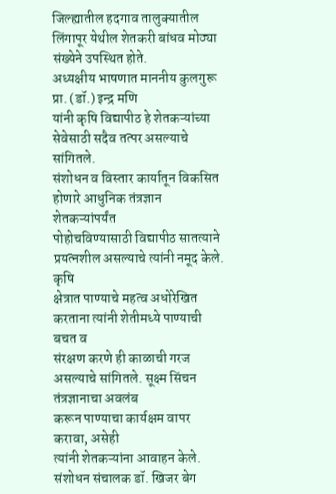जिल्ह्यातील हदगाव तालुक्यातील लिंगापूर येथील शेतकरी बांधव मोठ्या
संख्येने उपस्थित होते.
अध्यक्षीय भाषणात माननीय कुलगुरू प्रा. (डॉ.) इन्द्र मणि
यांनी कृषि विद्यापीठ हे शेतकऱ्यांच्या सेवेसाठी सदैव तत्पर असल्याचे सांगितले.
संशोधन व विस्तार कार्यातून विकसित होणारे आधुनिक तंत्रज्ञान शेतकऱ्यांपर्यंत
पोहोचविण्यासाठी विद्यापीठ सातत्याने प्रयत्नशील असल्याचे त्यांनी नमूद केले. कृषि
क्षेत्रात पाण्याचे महत्व अधोरेखित करताना त्यांनी शेतीमध्ये पाण्याची बचत व
संरक्षण करणे ही काळाची गरज असल्याचे सांगितले. सूक्ष्म सिंचन तंत्रज्ञानाचा अवलंब
करून पाण्याचा कार्यक्षम वापर करावा, असेही
त्यांनी शेतकऱ्यांना आवाहन केले.
संशोधन संचालक डॉ. खिजर बेग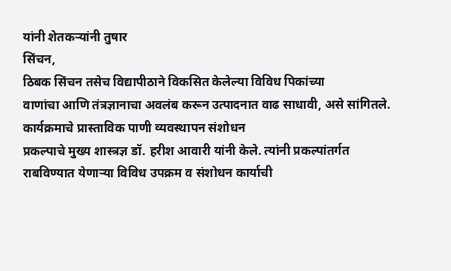यांनी शेतकऱ्यांनी तुषार
सिंचन,
ठिबक सिंचन तसेच विद्यापीठाने विकसित केलेल्या विविध पिकांच्या
वाणांचा आणि तंत्रज्ञानाचा अवलंब करून उत्पादनात वाढ साधावी, असे सांगितले.
कार्यक्रमाचे प्रास्ताविक पाणी व्यवस्थापन संशोधन
प्रकल्पाचे मुख्य शास्त्रज्ञ डॉ. हरीश आवारी यांनी केले. त्यांनी प्रकल्पांतर्गत
राबविण्यात येणाऱ्या विविध उपक्रम व संशोधन कार्याची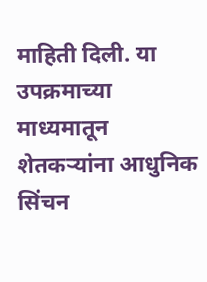माहिती दिली. या उपक्रमाच्या
माध्यमातून शेतकऱ्यांना आधुनिक सिंचन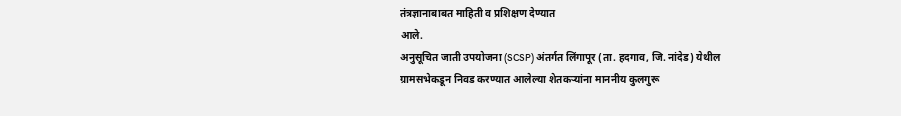तंत्रज्ञानाबाबत माहिती व प्रशिक्षण देण्यात
आले.
अनुसूचित जाती उपयोजना (SCSP) अंतर्गत लिंगापूर (ता. हदगाव, जि. नांदेड) येथील
ग्रामसभेकडून निवड करण्यात आलेल्या शेतकऱ्यांना माननीय कुलगुरू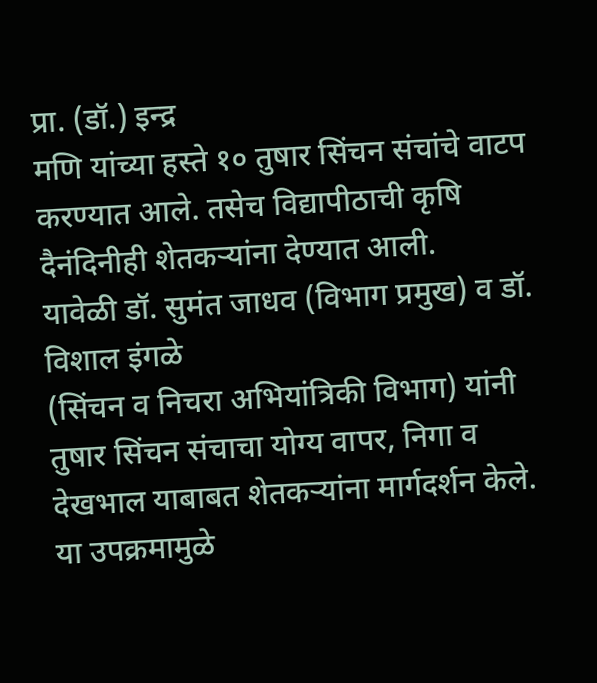प्रा. (डॉ.) इन्द्र
मणि यांच्या हस्ते १० तुषार सिंचन संचांचे वाटप करण्यात आले. तसेच विद्यापीठाची कृषि
दैनंदिनीही शेतकऱ्यांना देण्यात आली.
यावेळी डॉ. सुमंत जाधव (विभाग प्रमुख) व डॉ. विशाल इंगळे
(सिंचन व निचरा अभियांत्रिकी विभाग) यांनी तुषार सिंचन संचाचा योग्य वापर, निगा व देखभाल याबाबत शेतकऱ्यांना मार्गदर्शन केले.
या उपक्रमामुळे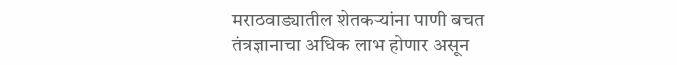मराठवाड्यातील शेतकऱ्यांना पाणी बचत
तंत्रज्ञानाचा अधिक लाभ होणार असून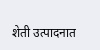शेती उत्पादनात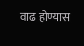वाढ होण्यास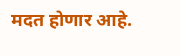मदत होणार आहे.